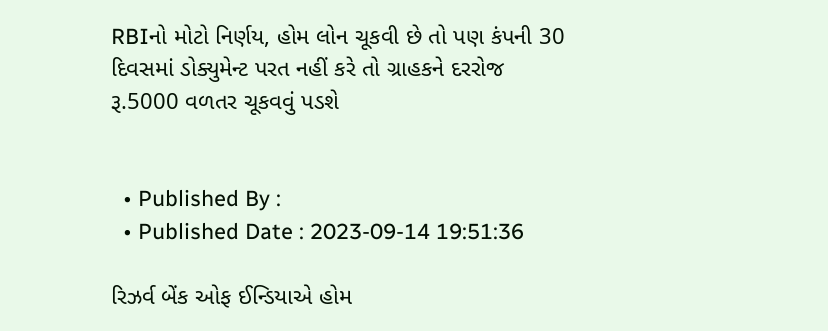RBIનો મોટો નિર્ણય, હોમ લોન ચૂકવી છે તો પણ કંપની 30 દિવસમાં ડોક્યુમેન્ટ પરત નહીં કરે તો ગ્રાહકને દરરોજ રૂ.5000 વળતર ચૂકવવું પડશે


  • Published By :
  • Published Date : 2023-09-14 19:51:36

રિઝર્વ બેંક ઓફ ઈન્ડિયાએ હોમ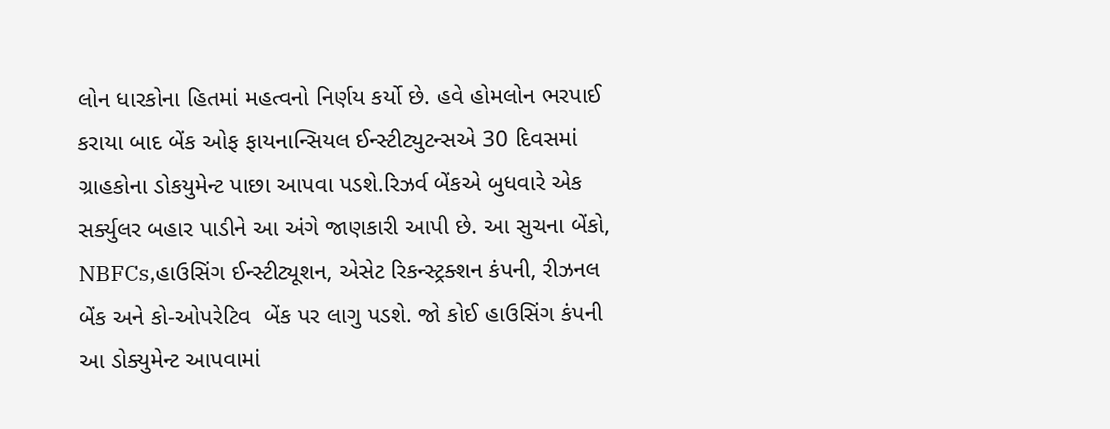લોન ધારકોના હિતમાં મહત્વનો નિર્ણય કર્યો છે. હવે હોમલોન ભરપાઈ કરાયા બાદ બેંક ઓફ ફાયનાન્સિયલ ઈન્સ્ટીટ્યુટન્સએ 30 દિવસમાં ગ્રાહકોના ડોકયુમેન્ટ પાછા આપવા પડશે.રિઝર્વ બેંકએ બુધવારે એક સર્ક્યુલર બહાર પાડીને આ અંગે જાણકારી આપી છે. આ સુચના બેંકો, NBFCs,હાઉસિંગ ઈન્સ્ટીટ્યૂશન, એસેટ રિકન્સ્ટ્રક્શન કંપની, રીઝનલ બેંક અને કો-ઓપરેટિવ  બેંક પર લાગુ પડશે. જો કોઈ હાઉસિંગ કંપની આ ડોક્યુમેન્ટ આપવામાં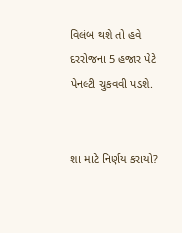વિલંબ થશે તો હવે દરરોજના 5 હજાર પેટે પેનલ્ટી ચુકવવી પડશે.


શા માટે નિર્ણય કરાયો?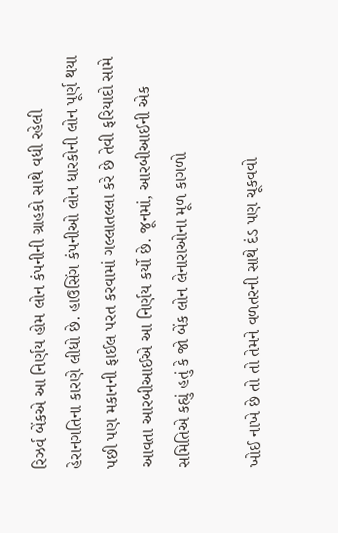રિઝર્વ બેંકએ આ નિર્ણય હોમ લોન કંપનીની ગ્રાહકો સાથે વધી રહેલી હેરાનગતિના કારણે લીધો છે. હાઉસિંગ કંપનીઓ લોન ધારકોની લોન પૂર્ણ થયા પછી પણ મકાનની ફાઈલ પરત કરવામાં ગલ્લાતલ્લા કરે છે તેવી ફરિયાદો સામે આવતા આરબીઆઈએ આ નિર્ણય કર્યો છે. જૂનમાં, આરબીઆઈની એક સમિતિએ કહ્યું હતું કે જો બેંક લોન લેનારાઓના મૂળ કાગળો

ખોઈ નાખે છે તો તો તેમને વળતરની સાથે દંડ પણ ચૂકવવો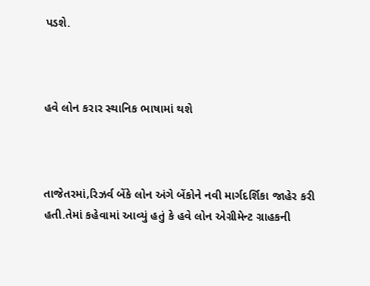પડશે.



હવે લોન કરાર સ્થાનિક ભાષામાં થશે



તાજેતરમાં,રિઝર્વ બેંકે લોન અંગે બેંકોને નવી માર્ગદર્શિકા જાહેર કરી હતી.તેમાં કહેવામાં આવ્યું હતું કે હવે લોન એગ્રીમેન્ટ ગ્રાહકની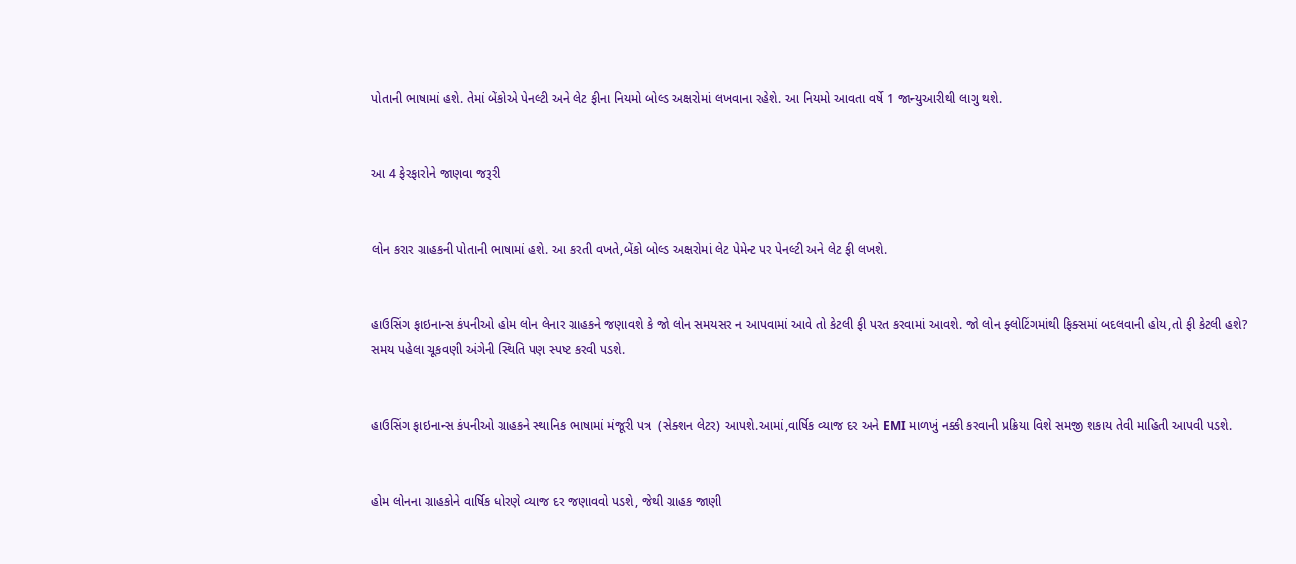પોતાની ભાષામાં હશે. તેમાં બેંકોએ પેનલ્ટી અને લેટ ફીના નિયમો બોલ્ડ અક્ષરોમાં લખવાના રહેશે. આ નિયમો આવતા વર્ષે 1 જાન્યુઆરીથી લાગુ થશે.


આ 4 ફેરફારોને જાણવા જરૂરી


લોન કરાર ગ્રાહકની પોતાની ભાષામાં હશે. આ કરતી વખતે,બેંકો બોલ્ડ અક્ષરોમાં લેટ પેમેન્ટ પર પેનલ્ટી અને લેટ ફી લખશે.


હાઉસિંગ ફાઇનાન્સ કંપનીઓ હોમ લોન લેનાર ગ્રાહકને જણાવશે કે જો લોન સમયસર ન આપવામાં આવે તો કેટલી ફી પરત કરવામાં આવશે. જો લોન ફ્લોટિંગમાંથી ફિક્સમાં બદલવાની હોય,તો ફી કેટલી હશે? સમય પહેલા ચૂકવણી અંગેની સ્થિતિ પણ સ્પષ્ટ કરવી પડશે.


હાઉસિંગ ફાઇનાન્સ કંપનીઓ ગ્રાહકને સ્થાનિક ભાષામાં મંજૂરી પત્ર  (સેક્શન લેટર) આપશે.આમાં,વાર્ષિક વ્યાજ દર અને EMI માળખું નક્કી કરવાની પ્રક્રિયા વિશે સમજી શકાય તેવી માહિતી આપવી પડશે.


હોમ લોનના ગ્રાહકોને વાર્ષિક ધોરણે વ્યાજ દર જણાવવો પડશે, જેથી ગ્રાહક જાણી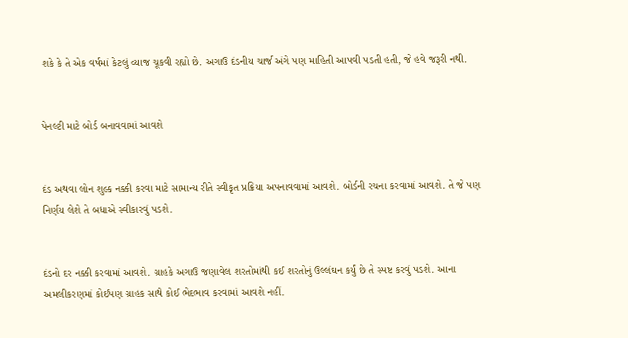શકે કે તે એક વર્ષમાં કેટલું વ્યાજ ચૂકવી રહ્યો છે. અગાઉ દંડનીય ચાર્જ અંગે પણ માહિતી આપવી પડતી હતી, જે હવે જરૂરી નથી.


પેનલ્ટી માટે બોર્ડ બનાવવામાં આવશે


દંડ અથવા લોન શુલ્ક નક્કી કરવા માટે સામાન્ય રીતે સ્વીકૃત પ્રક્રિયા અપનાવવામાં આવશે. બોર્ડની રચના કરવામાં આવશે. તે જે પણ નિર્ણય લેશે તે બધાએ સ્વીકારવું પડશે.


દંડનો દર નક્કી કરવામાં આવશે. ગ્રાહકે અગાઉ જણાવેલ શરતોમાંથી કઈ શરતોનું ઉલ્લંઘન કર્યું છે તે સ્પષ્ટ કરવું પડશે. આના અમલીકરણમાં કોઈપણ ગ્રાહક સાથે કોઈ ભેદભાવ કરવામાં આવશે નહીં.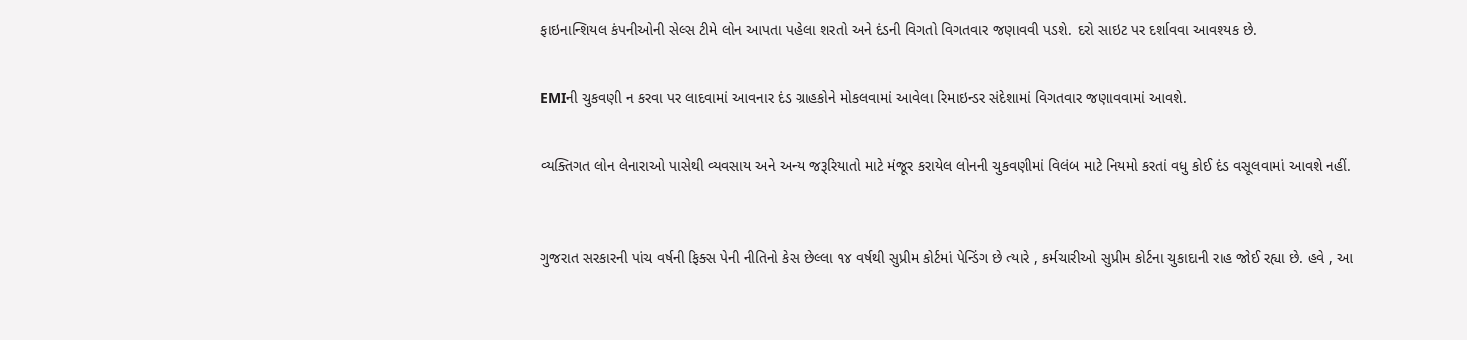ફાઇનાન્શિયલ કંપનીઓની સેલ્સ ટીમે લોન આપતા પહેલા શરતો અને દંડની વિગતો વિગતવાર જણાવવી પડશે. દરો સાઇટ પર દર્શાવવા આવશ્યક છે.


EMIની ચુકવણી ન કરવા પર લાદવામાં આવનાર દંડ ગ્રાહકોને મોકલવામાં આવેલા રિમાઇન્ડર સંદેશામાં વિગતવાર જણાવવામાં આવશે.


વ્યક્તિગત લોન લેનારાઓ પાસેથી વ્યવસાય અને અન્ય જરૂરિયાતો માટે મંજૂર કરાયેલ લોનની ચુકવણીમાં વિલંબ માટે નિયમો કરતાં વધુ કોઈ દંડ વસૂલવામાં આવશે નહીં.



ગુજરાત સરકારની પાંચ વર્ષની ફિક્સ પેની નીતિનો કેસ છેલ્લા ૧૪ વર્ષથી સુપ્રીમ કોર્ટમાં પેન્ડિંગ છે ત્યારે , કર્મચારીઓ સુપ્રીમ કોર્ટના ચુકાદાની રાહ જોઈ રહ્યા છે. હવે , આ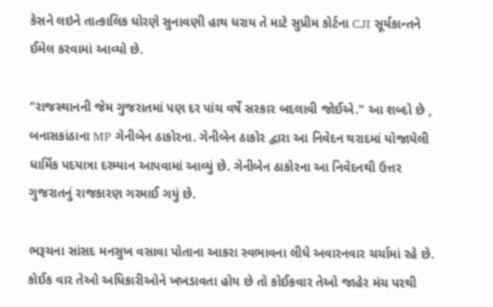કેસને લઇને તાત્કાલિક ધોરણે સુનાવણી હાથ ધરાય તે માટે સુપ્રીમ કોર્ટના CJI સૂર્યકાન્તને ઈમેલ કરવામાં આવ્યો છે.

"રાજસ્થાનની જેમ ગુજરાતમાં પણ દર પાંચ વર્ષે સરકાર બદલાવી જોઈએ." આ શબ્દો છે , બનાસકાંઠાના MP ગેનીબેન ઠાકોરના. ગેનીબેન ઠાકોર દ્વારા આ નિવેદન થરાદમાં યોજાયેલી ધાર્મિક પદયાત્રા દરમ્યાન આપવામાં આવ્યું છે. ગેનીબેન ઠાકોરના આ નિવેદનથી ઉત્તર ગુજરાતનું રાજકારણ ગરમાઈ ગયું છે.

ભરૂચના સાંસદ મનસુખ વસાવા પોતાના આકરા સ્વભાવના લીધે અવારનવાર ચર્ચામાં રહે છે. કોઈક વાર તેઓ અધિકારીઓને ખખડાવતા હોય છે તો કોઈકવાર તેઓ જાહેર મંચ પરથી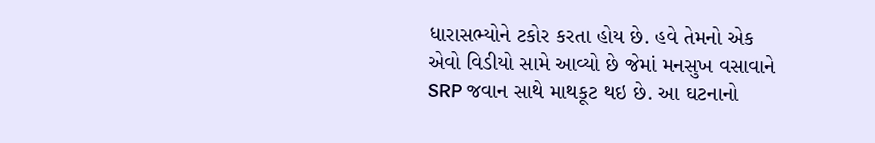ધારાસભ્યોને ટકોર કરતા હોય છે. હવે તેમનો એક એવો વિડીયો સામે આવ્યો છે જેમાં મનસુખ વસાવાને SRP જવાન સાથે માથકૂટ થઇ છે. આ ઘટનાનો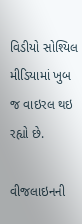વિડીયો સોશ્યિલ મીડિયામાં ખુબ જ વાઇરલ થઇ રહ્યો છે.

વીજલાઇનની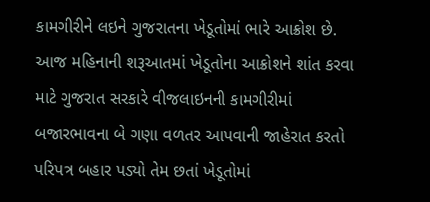કામગીરીને લઇને ગુજરાતના ખેડૂતોમાં ભારે આક્રોશ છે. આજ મહિનાની શરૂઆતમાં ખેડૂતોના આક્રોશને શાંત કરવા માટે ગુજરાત સરકારે વીજલાઇનની કામગીરીમાં બજારભાવના બે ગણા વળતર આપવાની જાહેરાત કરતો પરિપત્ર બહાર પડ્યો તેમ છતાં ખેડૂતોમાં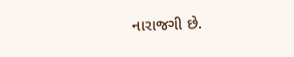નારાજગી છે.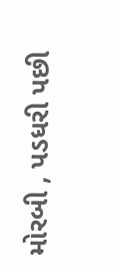મોરબી , પડધરી પછી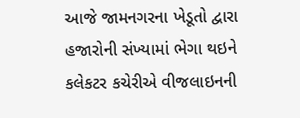આજે જામનગરના ખેડૂતો દ્વારા હજારોની સંખ્યામાં ભેગા થઇને કલેકટર કચેરીએ વીજલાઇનની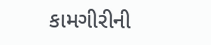કામગીરીની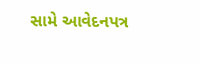સામે આવેદનપત્ર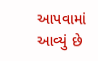આપવામાં આવ્યું છે